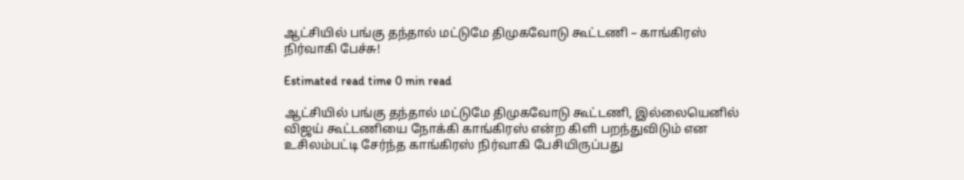ஆட்சியில் பங்கு தந்தால் மட்டுமே திமுகவோடு கூட்டணி – காங்கிரஸ் நிர்வாகி பேச்சு!

Estimated read time 0 min read

ஆட்சியில் பங்கு தந்தால் மட்டுமே திமுகவோடு கூட்டணி, இல்லையெனில் விஜய் கூட்டணியை நோக்கி காங்கிரஸ் என்ற கிளி பறந்துவிடும் என உசிலம்பட்டி சேர்ந்த காங்கிரஸ் நிர்வாகி பேசியிருப்பது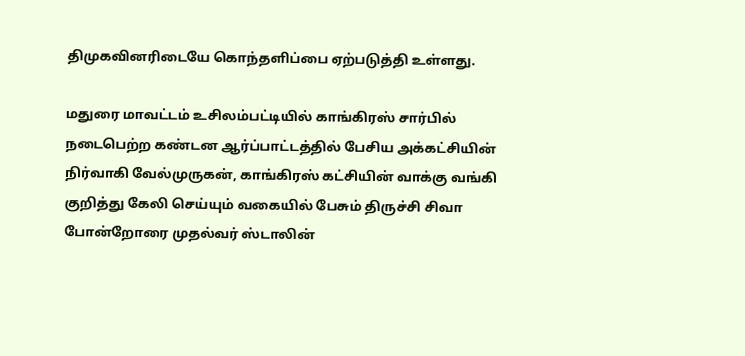திமுகவினரிடையே கொந்தளிப்பை ஏற்படுத்தி உள்ளது.

மதுரை மாவட்டம் உசிலம்பட்டியில் காங்கிரஸ் சார்பில் நடைபெற்ற கண்டன ஆர்ப்பாட்டத்தில் பேசிய அக்கட்சியின் நிர்வாகி வேல்முருகன், காங்கிரஸ் கட்சியின் வாக்கு வங்கி குறித்து கேலி செய்யும் வகையில் பேசும் திருச்சி சிவா போன்றோரை முதல்வர் ஸ்டாலின்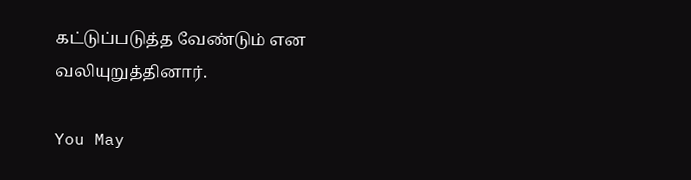கட்டுப்படுத்த வேண்டும் என வலியுறுத்தினார்.

You May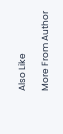Also Like

More From Author